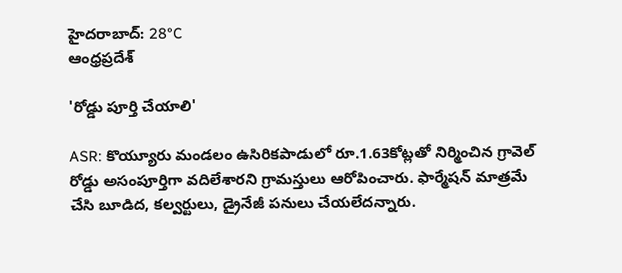హైదరాబాద్: 28°C
ఆంధ్రప్రదేశ్

'రోడ్డు పూర్తి చేయాలి'

ASR: కొయ్యూరు మండలం ఉసిరికపాడులో రూ.1.63కోట్లతో నిర్మించిన గ్రావెల్ రోడ్డు అసంపూర్తిగా వదిలేశారని గ్రామస్తులు ఆరోపించారు. ఫార్మేషన్ మాత్రమే చేసి బూడిద, కల్వర్టులు, డ్రైనేజీ పనులు చేయలేదన్నారు.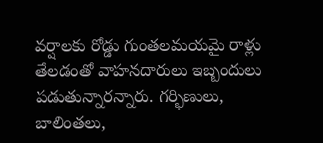వర్షాలకు రోడ్డు గుంతలమయమై రాళ్లు తేలడంతో వాహనదారులు ఇబ్బందులు పడుతున్నారన్నారు. గర్భిణులు, బాలింతలు,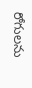రోగులను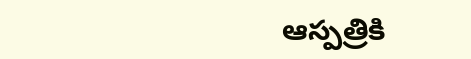ఆస్పత్రికి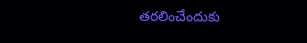తరలించేందుకు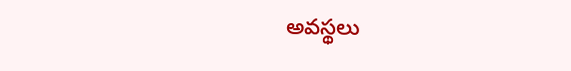అవస్థలు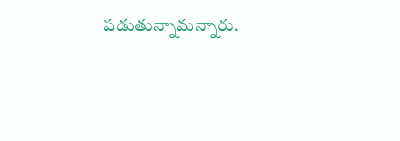పడుతున్నామన్నారు.